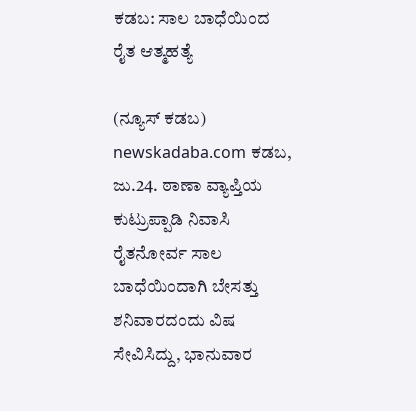ಕಡಬ: ಸಾಲ ಬಾಧೆಯಿಂದ ರೈತ ಆತ್ಮಹತ್ಯೆ

(ನ್ಯೂಸ್ ಕಡಬ) newskadaba.com ಕಡಬ, ಜು.24. ಠಾಣಾ ವ್ಯಾಪ್ತಿಯ ಕುಟ್ರುಪ್ಪಾಡಿ ನಿವಾಸಿ ರೈತನೋರ್ವ ಸಾಲ ಬಾಧೆಯಿಂದಾಗಿ ಬೇಸತ್ತು ಶನಿವಾರದಂದು ವಿಷ ಸೇವಿಸಿದ್ದು, ಭಾನುವಾರ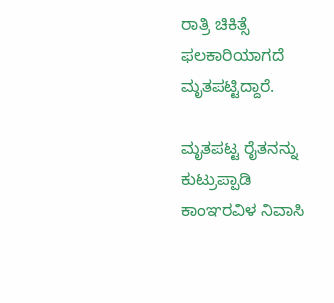ರಾತ್ರಿ ಚಿಕಿತ್ಸೆ ಫಲಕಾರಿಯಾಗದೆ ಮೃತಪಟ್ಟಿದ್ದಾರೆ.

ಮೃತಪಟ್ಟ ರೈತನನ್ನು ಕುಟ್ರುಪ್ಪಾಡಿ ಕಾಂಞರವಿಳ ನಿವಾಸಿ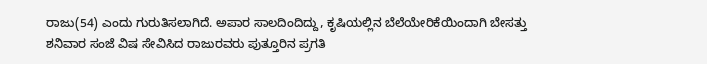ರಾಜು(54) ಎಂದು ಗುರುತಿಸಲಾಗಿದೆ‌. ಅಪಾರ ಸಾಲದಿಂದಿದ್ದು, ಕೃಷಿಯಲ್ಲಿನ ಬೆಲೆಯೇರಿಕೆಯಿಂದಾಗಿ ಬೇಸತ್ತು ಶನಿವಾರ ಸಂಜೆ ವಿಷ ಸೇವಿಸಿದ ರಾಜುರವರು ಪುತ್ತೂರಿನ ಪ್ರಗತಿ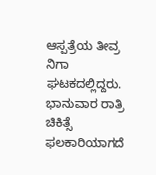ಆಸ್ಪತ್ರೆಯ ತೀವ್ರ ನಿಗಾ ಘಟಕದಲ್ಲಿದ್ದರು. ಭಾನುವಾರ ರಾತ್ರಿ ಚಿಕಿತ್ಸೆ ಫಲಕಾರಿಯಾಗದೆ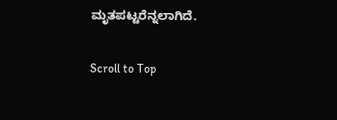ಮೃತಪಟ್ಟರೆನ್ನಲಾಗಿದೆ‌.

Scroll to Top